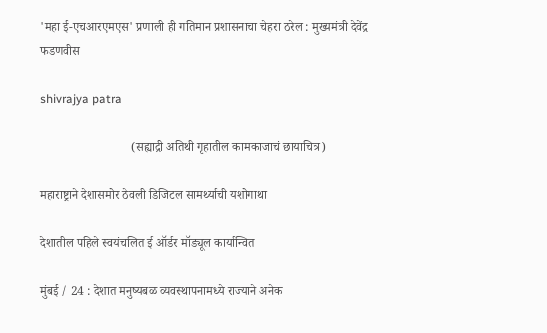'महा ई-एचआरएमएस' प्रणाली ही गतिमान प्रशासनाचा चेहरा ठरेल : मुख्यमंत्री देवेंद्र फडणवीस

shivrajya patra

                             (सह्याद्री अतिथी गृहातील कामकाजाचं छायाचित्र)

महाराष्ट्राने देशासमोर ठेवली डिजिटल सामर्थ्याची यशोगाथा

देशातील पहिले स्वयंचलित ई ऑर्डर मॉड्यूल कार्यान्वित

मुंबई / 24 : देशात मनुष्यबळ व्यवस्थापनामध्ये राज्याने अनेक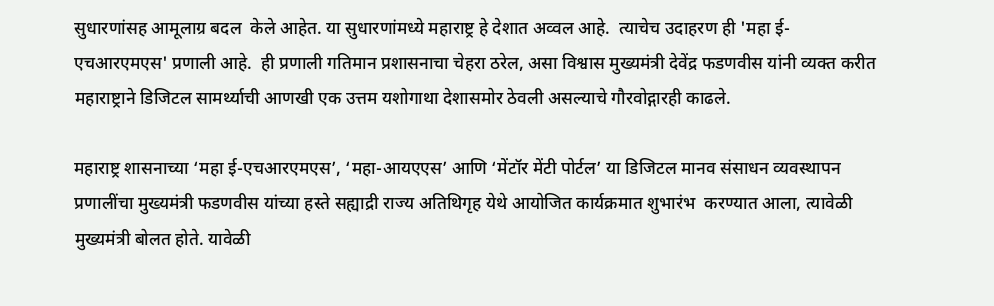सुधारणांसह आमूलाग्र बदल  केले आहेत. या सुधारणांमध्ये महाराष्ट्र हे देशात अव्वल आहे.  त्याचेच उदाहरण ही 'महा ई-एचआरएमएस' प्रणाली आहे.  ही प्रणाली गतिमान प्रशासनाचा चेहरा ठरेल, असा विश्वास मुख्यमंत्री देवेंद्र फडणवीस यांनी व्यक्त करीत महाराष्ट्राने डिजिटल सामर्थ्याची आणखी एक उत्तम यशोगाथा देशासमोर ठेवली असल्याचे गौरवोद्गारही काढले.

महाराष्ट्र शासनाच्या ‘महा ई-एचआरएमएस’, ‘महा-आयएएस’ आणि ‘मेंटॉर मेंटी पोर्टल’ या डिजिटल मानव संसाधन व्यवस्थापन प्रणालींचा मुख्यमंत्री फडणवीस यांच्या हस्ते सह्याद्री राज्य अतिथिगृह येथे आयोजित कार्यक्रमात शुभारंभ  करण्यात आला, त्यावेळी मुख्यमंत्री बोलत होते. यावेळी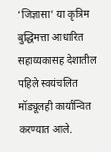‘जिज्ञासा’ या कृत्रिम बुद्धिमत्ता आधारित सहाय्यकासह देशातील पहिले स्वयंचलित  मॉड्यूलही कार्यान्वित करण्यात आले.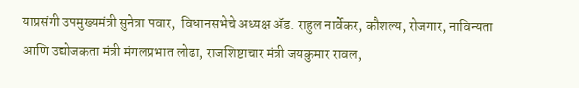याप्रसंगी उपमुख्यमंत्री सुनेत्रा पवार,  विधानसभेचे अध्यक्ष ॲड. राहुल नार्वेकर, कौशल्य, रोजगार, नाविन्यता आणि उद्योजकता मंत्री मंगलप्रभात लोढा, राजशिष्टाचार मंत्री जयकुमार रावल,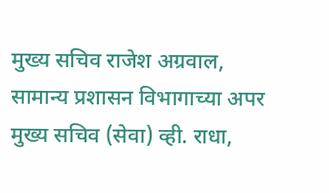मुख्य सचिव राजेश अग्रवाल, सामान्य प्रशासन विभागाच्या अपर मुख्य सचिव (सेवा) व्ही. राधा,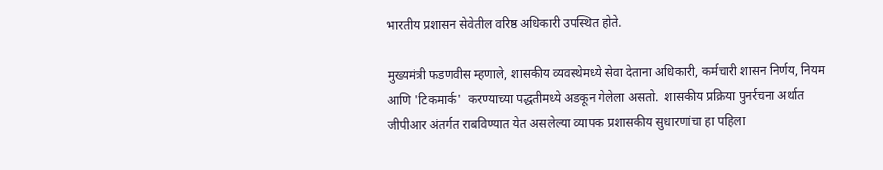भारतीय प्रशासन सेवेतील वरिष्ठ अधिकारी उपस्थित होते.

मुख्यमंत्री फडणवीस म्हणाले, शासकीय व्यवस्थेमध्ये सेवा देताना अधिकारी, कर्मचारी शासन निर्णय, नियम आणि 'टिकमार्क'  करण्याच्या पद्धतीमध्ये अडकून गेलेला असतो.  शासकीय प्रक्रिया पुनर्रचना अर्थात जीपीआर अंतर्गत राबविण्यात येत असलेल्या व्यापक प्रशासकीय सुधारणांचा हा पहिला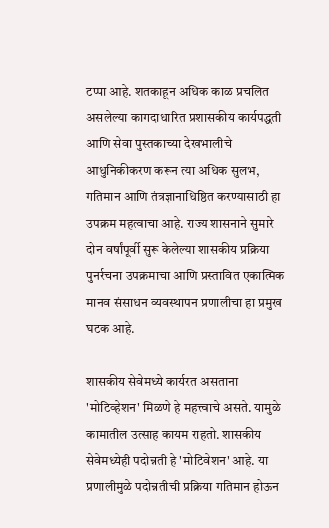टप्पा आहे. शतकाहून अधिक काळ प्रचलित असलेल्या कागदाधारित प्रशासकीय कार्यपद्धती आणि सेवा पुस्तकाच्या देखभालीचे आधुनिकीकरण करून त्या अधिक सुलभ, गतिमान आणि तंत्रज्ञानाधिष्ठित करण्यासाठी हा उपक्रम महत्वाचा आहे. राज्य शासनाने सुमारे दोन वर्षांपूर्वी सुरू केलेल्या शासकीय प्रक्रिया पुनर्रचना उपक्रमाचा आणि प्रस्तावित एकात्मिक मानव संसाधन व्यवस्थापन प्रणालीचा हा प्रमुख घटक आहे.

शासकीय सेवेमध्ये कार्यरत असताना 'मोटिव्हेशन' मिळणे हे महत्त्वाचे असते. यामुळे कामातील उत्साह कायम राहतो. शासकीय सेवेमध्येही पदोन्नती हे 'मोटिवेशन' आहे. या प्रणालीमुळे पदोन्नतीची प्रक्रिया गतिमान होऊन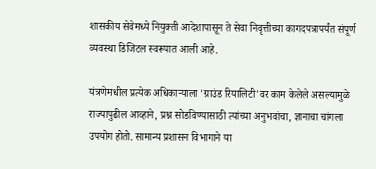शासकीय सेवेमध्ये नियुक्ती आदेशापासून ते सेवा निवृत्तीच्या कागदपत्रापर्यंत संपूर्ण व्यवस्था डिजिटल स्वरूपात आली आहे.

यंत्रणेमधील प्रत्येक अधिकाऱ्याला 'ग्राउंड रियालिटी'वर काम केलेले असल्यामुळे राज्यापुढील आव्हाने, प्रश्न सोडविण्यासाठी त्यांच्या अनुभवांचा, ज्ञानाचा चांगला उपयोग होतो. सामान्य प्रशासन विभागाने या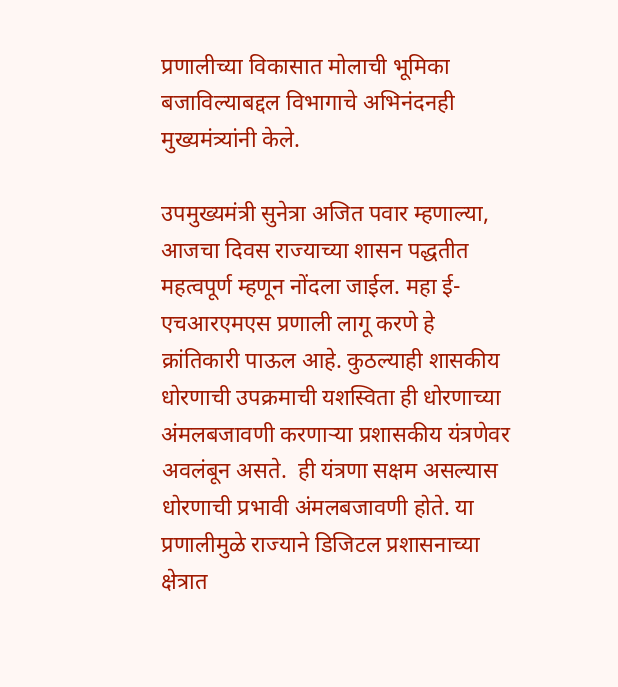प्रणालीच्या विकासात मोलाची भूमिका बजाविल्याबद्दल विभागाचे अभिनंदनही मुख्यमंत्र्यांनी केले.

उपमुख्यमंत्री सुनेत्रा अजित पवार म्हणाल्या, आजचा दिवस राज्याच्या शासन पद्धतीत महत्वपूर्ण म्हणून नोंदला जाईल. महा ई-एचआरएमएस प्रणाली लागू करणे हे क्रांतिकारी पाऊल आहे. कुठल्याही शासकीय धोरणाची उपक्रमाची यशस्विता ही धोरणाच्या अंमलबजावणी करणाऱ्या प्रशासकीय यंत्रणेवर अवलंबून असते.  ही यंत्रणा सक्षम असल्यास धोरणाची प्रभावी अंमलबजावणी होते. या प्रणालीमुळे राज्याने डिजिटल प्रशासनाच्या क्षेत्रात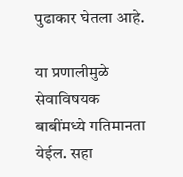पुढाकार घेतला आहे.

या प्रणालीमुळे सेवाविषयक बाबींमध्ये गतिमानता येईल. सहा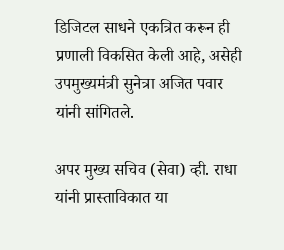डिजिटल साधने एकत्रित करून ही प्रणाली विकसित केली आहे, असेही उपमुख्यमंत्री सुनेत्रा अजित पवार यांनी सांगितले.

अपर मुख्य सचिव (सेवा) व्ही. राधा यांनी प्रास्ताविकात या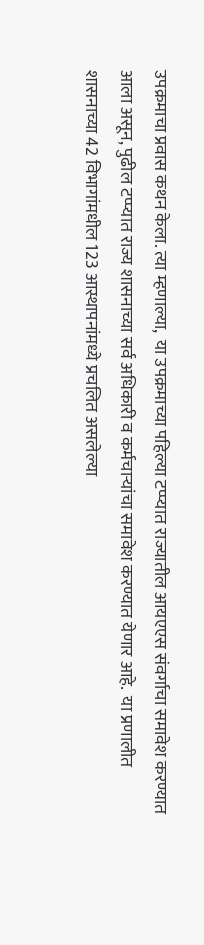उपक्रमाचा प्रवास कथन केला. त्या म्हणाल्या,  या उपक्रमाच्या पहिल्या टप्प्यात राज्यातील आयएएस संवर्गाचा समावेश करण्यात आला असून, पुढील टप्प्यात राज्य शासनाच्या सर्व अधिकारी व कर्मचाऱ्यांचा समावेश करण्यात येणार आहे.  या प्रणालीत शासनाच्या 42 विभागांमधील 123 आस्थापनांमध्ये प्रचलित असलेल्या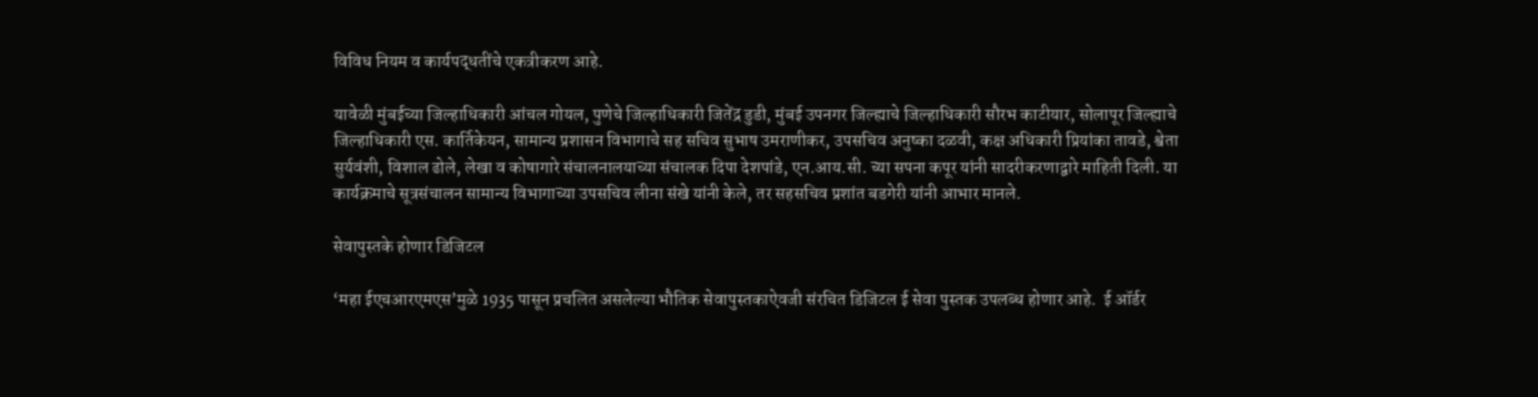विविध नियम व कार्यपद्धतींचे एकत्रीकरण आहे.

यावेळी मुंबईच्या जिल्हाधिकारी आंचल गोयल, पुणेचे जिल्हाधिकारी जितेंद्र डुडी, मुंबई उपनगर जिल्ह्याचे जिल्हाधिकारी सौरभ काटीयार, सोलापूर जिल्ह्याचे जिल्हाधिकारी एस. कार्तिकेयन, सामान्य प्रशासन विभागाचे सह सचिव सुभाष उमराणीकर, उपसचिव अनुष्का दळवी, कक्ष अधिकारी प्रियांका तावडे, श्वेता सुर्यवंशी, विशाल ढोले, लेखा व कोषागारे संचालनालयाच्या संचालक दिपा देशपांडे, एन.आय.सी. च्या सपना कपूर यांनी सादरीकरणाद्वारे माहिती दिली. या कार्यक्रमाचे सूत्रसंचालन सामान्य विभागाच्या उपसचिव लीना संखे यांनी केले, तर सहसचिव प्रशांत बडगेरी यांनी आभार मानले.

सेवापुस्तके होणार डिजिटल

‘महा ईएचआरएमएस’मुळे 1935 पासून प्रचलित असलेल्या भौतिक सेवापुस्तकाऐवजी संरचित डिजिटल ई सेवा पुस्तक उपलब्ध होणार आहे.  ई ऑर्डर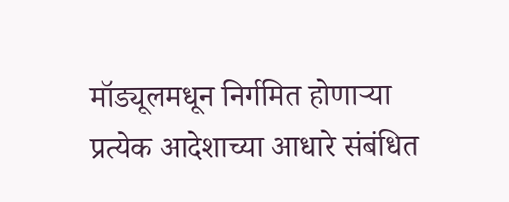मॉड्यूलमधून निर्गमित होणाऱ्या प्रत्येक आदेशाच्या आधारे संबंधित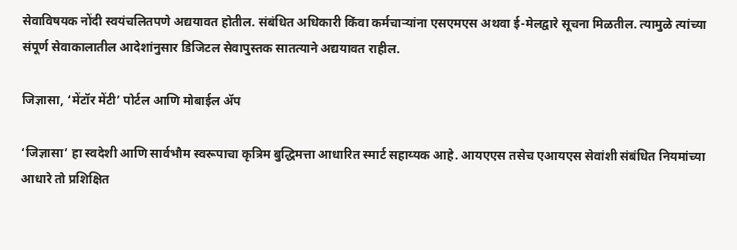सेवाविषयक नोंदी स्वयंचलितपणे अद्ययावत होतील. संबंधित अधिकारी किंवा कर्मचाऱ्यांना एसएमएस अथवा ई-मेलद्वारे सूचना मिळतील. त्यामुळे त्यांच्या संपूर्ण सेवाकालातील आदेशांनुसार डिजिटल सेवापुस्तक सातत्याने अद्ययावत राहील.

जिज्ञासा, ‘मेंटॉर मेंटी’ पोर्टल आणि मोबाईल ॲप

‘जिज्ञासा’ हा स्वदेशी आणि सार्वभौम स्वरूपाचा कृत्रिम बुद्धिमत्ता आधारित स्मार्ट सहाय्यक आहे. आयएएस तसेच एआयएस सेवांशी संबंधित नियमांच्या आधारे तो प्रशिक्षित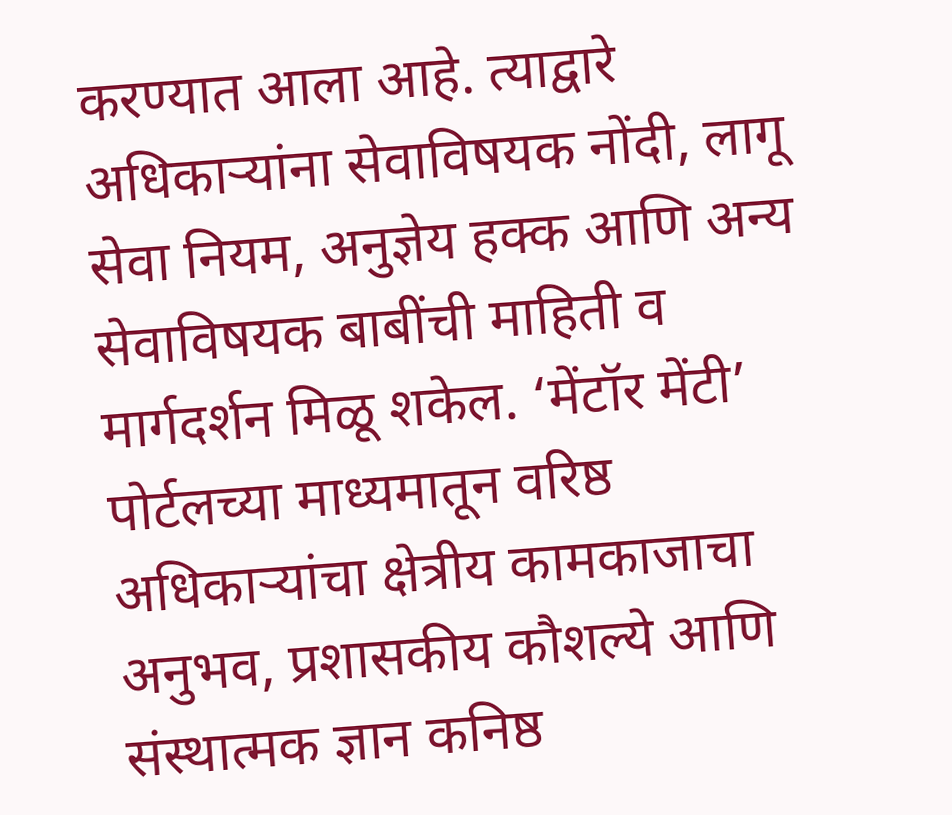करण्यात आला आहे. त्याद्वारे अधिकाऱ्यांना सेवाविषयक नोंदी, लागू सेवा नियम, अनुज्ञेय हक्क आणि अन्य सेवाविषयक बाबींची माहिती व मार्गदर्शन मिळू शकेल. ‘मेंटॉर मेंटी’ पोर्टलच्या माध्यमातून वरिष्ठ अधिकाऱ्यांचा क्षेत्रीय कामकाजाचा अनुभव, प्रशासकीय कौशल्ये आणि संस्थात्मक ज्ञान कनिष्ठ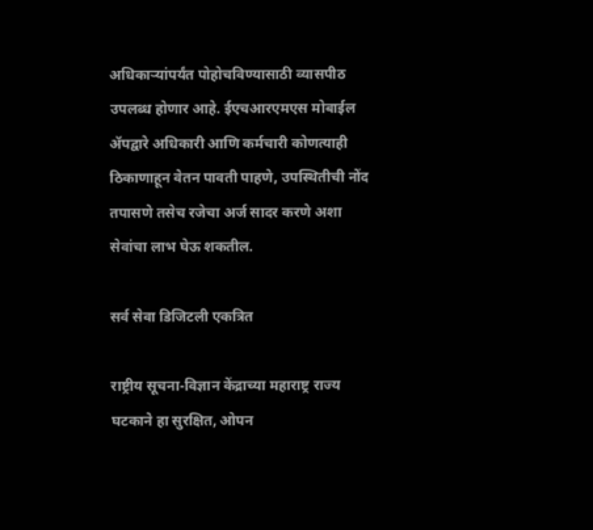अधिकाऱ्यांपर्यंत पोहोचविण्यासाठी व्यासपीठ उपलब्ध होणार आहे. ईएचआरएमएस मोबाईल ॲपद्वारे अधिकारी आणि कर्मचारी कोणत्याही ठिकाणाहून वेतन पावती पाहणे, उपस्थितीची नोंद तपासणे तसेच रजेचा अर्ज सादर करणे अशा सेवांचा लाभ घेऊ शकतील.

सर्व सेवा डिजिटली एकत्रित

राष्ट्रीय सूचना-विज्ञान केंद्राच्या महाराष्ट्र राज्य घटकाने हा सुरक्षित, ओपन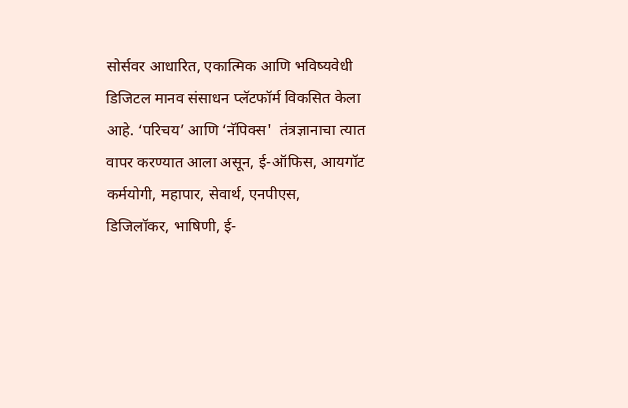सोर्सवर आधारित, एकात्मिक आणि भविष्यवेधी डिजिटल मानव संसाधन प्लॅटफॉर्म विकसित केला आहे. ‘परिचय’ आणि ‘नॅपिक्स'  तंत्रज्ञानाचा त्यात वापर करण्यात आला असून, ई-ऑफिस, आयगॉट कर्मयोगी, महापार, सेवार्थ, एनपीएस, डिजिलॉकर, भाषिणी, ई-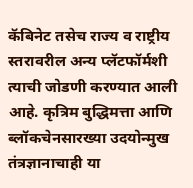कॅबिनेट तसेच राज्य व राष्ट्रीय स्तरावरील अन्य प्लॅटफॉर्मशी त्याची जोडणी करण्यात आली आहे. कृत्रिम बुद्धिमत्ता आणि ब्लॉकचेनसारख्या उदयोन्मुख तंत्रज्ञानाचाही या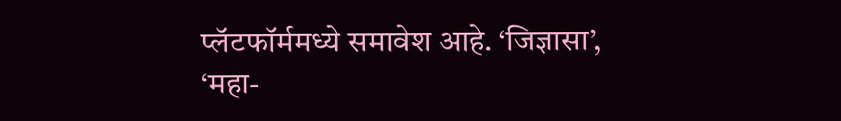प्लॅटफॉर्ममध्ये समावेश आहे. ‘जिज्ञासा’, ‘महा-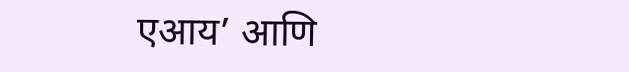एआय’ आणि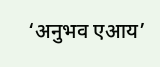‘अनुभव एआय’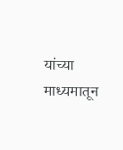यांच्या माध्यमातून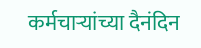कर्मचाऱ्यांच्या दैनंदिन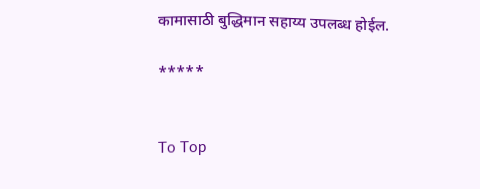कामासाठी बुद्धिमान सहाय्य उपलब्ध होईल.

*****


To Top